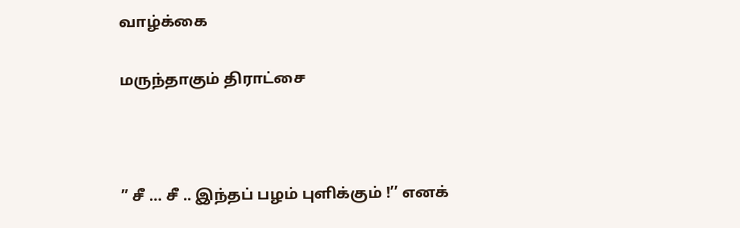வாழ்க்கை

மருந்தாகும் திராட்சை



” சீ … சீ .. இந்தப் பழம் புளிக்கும் !’’ எனக்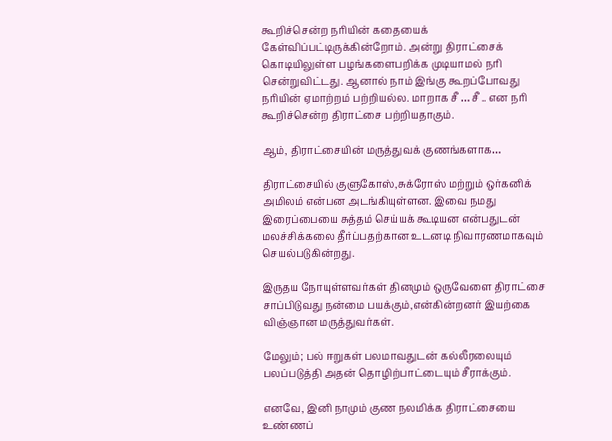கூறிச்சென்ற நரியின் கதையைக் கேள்விப்பட்டிருக்கின்றோம். அன்று திராட்சைக் கொடியிலுள்ள பழங்களைபறிக்க முடியாமல் நரி சென்றுவிட்டது. ஆனால் நாம் இங்கு கூறப்போவது நரியின் ஏமாற்றம் பற்றியல்ல. மாறாக சீ … சீ .. என நரி கூறிச்சென்ற திராட்சை பற்றியதாகும்.

ஆம், திராட்சையின் மருத்துவக் குணங்களாக…

திராட்சையில் குளுகோஸ்,சுக்ரோஸ் மற்றும் ஒர்கனிக் அமிலம் என்பன அடங்கியுள்ளன. இவை நமது இரைப்பையை சுத்தம் செய்யக் கூடியன என்பதுடன் மலச்சிக்கலை தீர்ப்பதற்கான உடனடி நிவாரணமாகவும் செயல்படுகின்றது.

இருதய நோயுள்ளவர்கள் தினமும் ஒருவேளை திராட்சை சாப்பிடுவது நன்மை பயக்கும்,என்கின்றனர் இயற்கை விஞ்ஞான மருத்துவர்கள்.

மேலும்; பல் ஈறுகள் பலமாவதுடன் கல்லீரலையும் பலப்படுத்தி அதன் தொழிற்பாட்டையும் சீராக்கும்.

எனவே, இனி நாமும் குண நலமிக்க திராட்சையை உண்ணப்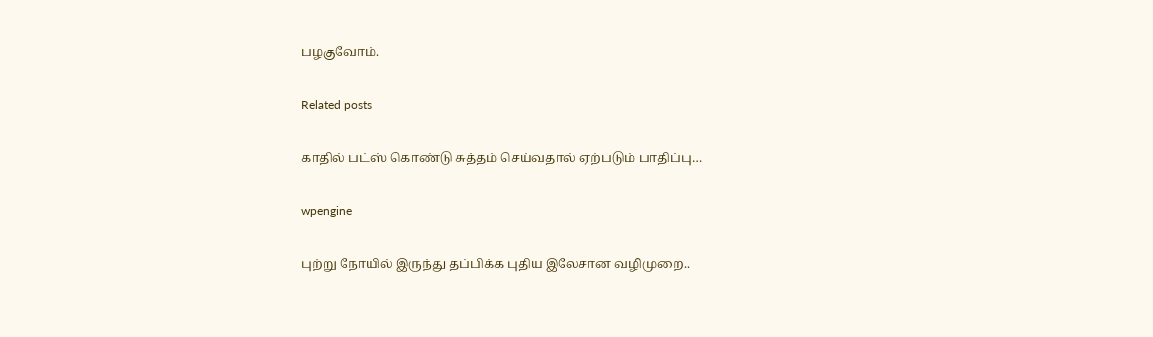பழகுவோம்.

Related posts

காதில் பட்ஸ் கொண்டு சுத்தம் செய்வதால் ஏற்படும் பாதிப்பு…

wpengine

புற்று நோயில் இருந்து தப்பிக்க புதிய இலேசான வழிமுறை..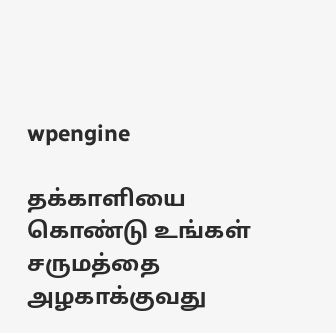wpengine

தக்காளியை கொண்டு உங்கள் சருமத்தை அழகாக்குவது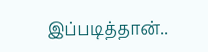இப்படித்தான்..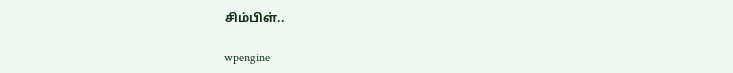சிம்பிள்..

wpengine